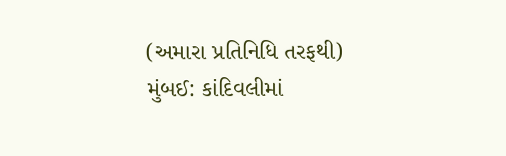(અમારા પ્રતિનિધિ તરફથી)
મુંબઈ: કાંદિવલીમાં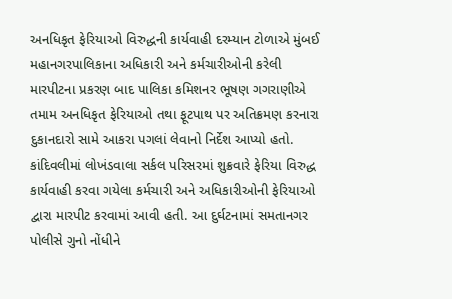અનધિકૃત ફેરિયાઓ વિરુદ્ધની કાર્યવાહી દરમ્યાન ટોળાએ મુંબઈ મહાનગરપાલિકાના અધિકારી અને કર્મચારીઓની કરેલી મારપીટના પ્રકરણ બાદ પાલિકા કમિશનર ભૂષણ ગગરાણીએ તમામ અનધિકૃત ફેરિયાઓ તથા ફૂટપાથ પર અતિક્રમણ કરનારા દુકાનદારો સામે આકરા પગલાં લેવાનો નિર્દેશ આપ્યો હતો.
કાંદિવલીમાં લોખંડવાલા સર્કલ પરિસરમાં શુક્રવારે ફેરિયા વિરુદ્ધ કાર્યવાહી કરવા ગયેલા કર્મચારી અને અધિકારીઓની ફેરિયાઓ દ્વારા મારપીટ કરવામાં આવી હતી. આ દુર્ઘટનામાં સમતાનગર પોલીસે ગુનો નોંધીને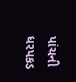પાંચની ધરપકડ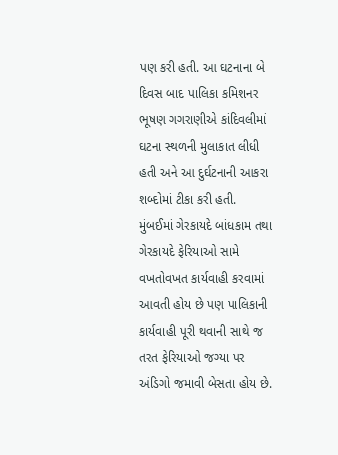પણ કરી હતી. આ ઘટનાના બે દિવસ બાદ પાલિકા કમિશનર ભૂષણ ગગરાણીએ કાંદિવલીમાં ઘટના સ્થળની મુલાકાત લીધી હતી અને આ દુર્ઘટનાની આકરા શબ્દોમાં ટીકા કરી હતી.
મુંબઈમાં ગેરકાયદે બાંધકામ તથા ગેરકાયદે ફેરિયાઓ સામે વખતોવખત કાર્યવાહી કરવામાં આવતી હોય છે પણ પાલિકાની કાર્યવાહી પૂરી થવાની સાથે જ તરત ફેરિયાઓ જગ્યા પર અંડિગો જમાવી બેસતા હોય છે.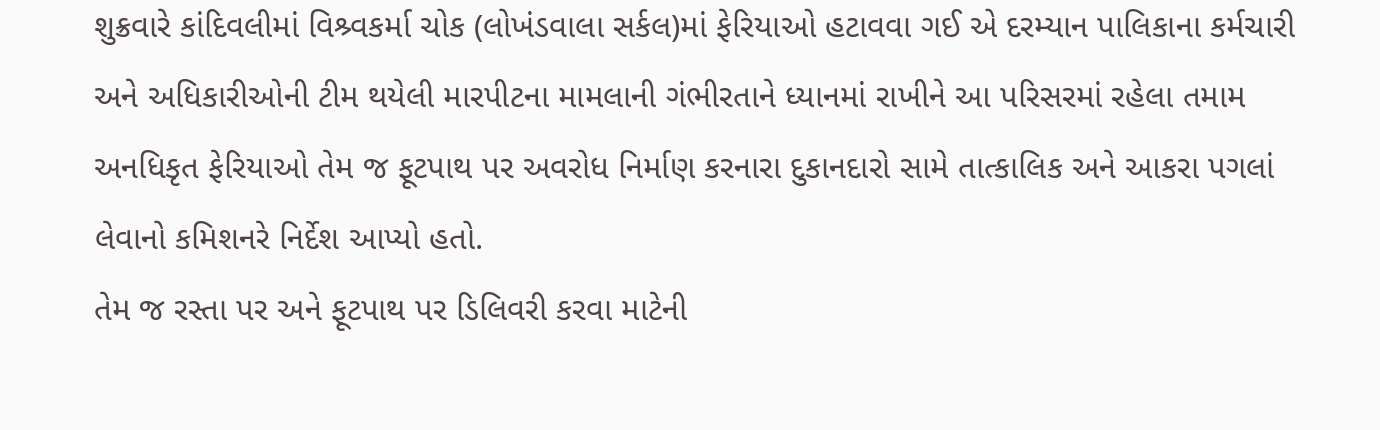શુક્રવારે કાંદિવલીમાં વિશ્ર્વકર્મા ચોક (લોખંડવાલા સર્કલ)માં ફેરિયાઓ હટાવવા ગઈ એ દરમ્યાન પાલિકાના કર્મચારી અને અધિકારીઓની ટીમ થયેલી મારપીટના મામલાની ગંભીરતાને ધ્યાનમાં રાખીને આ પરિસરમાં રહેલા તમામ અનધિકૃત ફેરિયાઓ તેમ જ ફૂટપાથ પર અવરોધ નિર્માણ કરનારા દુકાનદારો સામે તાત્કાલિક અને આકરા પગલાં લેવાનો કમિશનરે નિર્દેશ આપ્યો હતો.
તેમ જ રસ્તા પર અને ફૂટપાથ પર ડિલિવરી કરવા માટેની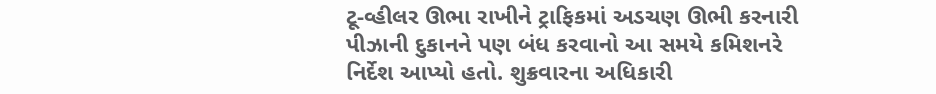ટૂ-વ્હીલર ઊભા રાખીને ટ્રાફિકમાં અડચણ ઊભી કરનારી પીઝાની દુકાનને પણ બંધ કરવાનો આ સમયે કમિશનરે નિર્દેશ આપ્યો હતો. શુક્રવારના અધિકારી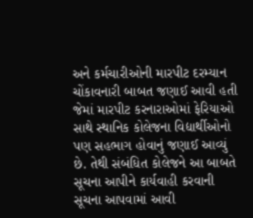અને કર્મચારીઓની મારપીટ દરમ્યાન ચોંકાવનારી બાબત જણાઈ આવી હતી જેમાં મારપીટ કરનારાઓમાં ફેરિયાઓ સાથે સ્થાનિક કોલેજના વિદ્યાર્થીઓનો પણ સહભાગ હોવાનું જણાઈ આવ્યું છે. તેથી સંબંધિત કોલેજને આ બાબતે સૂચના આપીને કાર્યવાહી કરવાની સૂચના આપવામાં આવી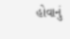હોવાનું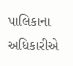પાલિકાના અધિકારીએ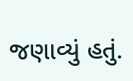જણાવ્યું હતું.